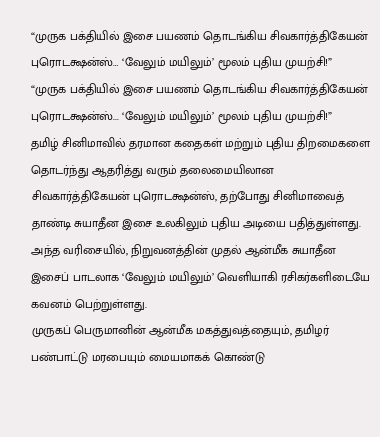“முருக பக்தியில் இசை பயணம் தொடங்கிய சிவகார்த்திகேயன் புரொடக்ஷன்ஸ்… ‘வேலும் மயிலும்’ மூலம் புதிய முயற்சி!”
“முருக பக்தியில் இசை பயணம் தொடங்கிய சிவகார்த்திகேயன் புரொடக்ஷன்ஸ்... ‘வேலும் மயிலும்’ மூலம் புதிய முயற்சி!”
தமிழ் சினிமாவில் தரமான கதைகள் மற்றும் புதிய திறமைகளை தொடர்ந்து ஆதரித்து வரும் தலைமையிலான சிவகார்த்திகேயன் புரொடக்ஷன்ஸ், தற்போது சினிமாவைத் தாண்டி சுயாதீன இசை உலகிலும் புதிய அடியை பதித்துள்ளது. அந்த வரிசையில், நிறுவனத்தின் முதல் ஆன்மீக சுயாதீன இசைப் பாடலாக ‘வேலும் மயிலும்’ வெளியாகி ரசிகர்களிடையே கவனம் பெற்றுள்ளது.
முருகப் பெருமானின் ஆன்மீக மகத்துவத்தையும், தமிழர் பண்பாட்டு மரபையும் மையமாகக் கொண்டு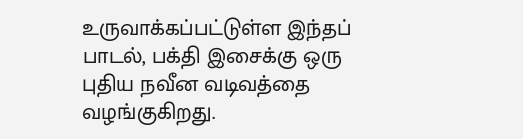உருவாக்கப்பட்டுள்ள இந்தப் பாடல், பக்தி இசைக்கு ஒரு புதிய நவீன வடிவத்தை வழங்குகிறது.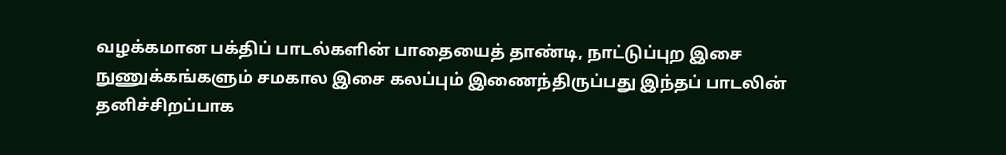வழக்கமான பக்திப் பாடல்களின் பாதையைத் தாண்டி, நாட்டுப்புற இசை நுணுக்கங்களும் சமகால இசை கலப்பும் இணைந்திருப்பது இந்தப் பாடலின் தனிச்சிறப்பாக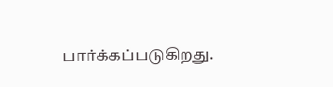பார்க்கப்படுகிறது.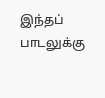இந்தப் பாடலுக்கு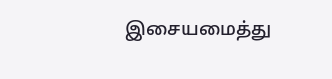இசையமைத்து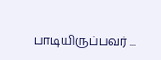பாடியிருப்பவர் ...